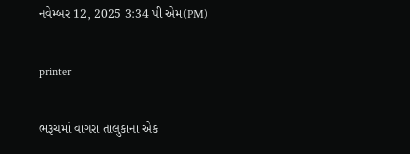નવેમ્બર 12, 2025 3:34 પી એમ(PM)

printer

ભરૂચમાં વાગરા તાલુકાના એક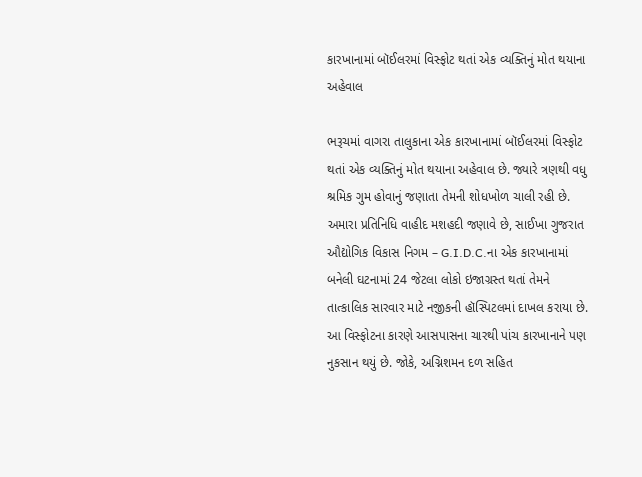કારખાનામાં બૉઈલરમાં વિસ્ફોટ થતાં એક વ્યક્તિનું મોત થયાના અહેવાલ

ભરૂચમાં વાગરા તાલુકાના એક કારખાનામાં બૉઈલરમાં વિસ્ફોટ થતાં એક વ્યક્તિનું મોત થયાના અહેવાલ છે. જ્યારે ત્રણથી વધુ શ્રમિક ગુમ હોવાનું જણાતા તેમની શોધખોળ ચાલી રહી છે. અમારા પ્રતિનિધિ વાહીદ મશહદી જણાવે છે, સાઈખા ગુજરાત ઔદ્યોગિક વિકાસ નિગમ – G.I.D.C.ના એક કારખાનામાં બનેલી ઘટનામાં 24 જેટલા લોકો ઇજાગ્રસ્ત થતાં તેમને તાત્કાલિક સારવાર માટે નજીકની હૉસ્પિટલમાં દાખલ કરાયા છે.
આ વિસ્ફોટના કારણે આસપાસના ચારથી પાંચ કારખાનાને પણ નુકસાન થયું છે. જોકે, અગ્નિશમન દળ સહિત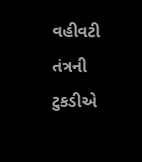વહીવટી તંત્રની ટુકડીએ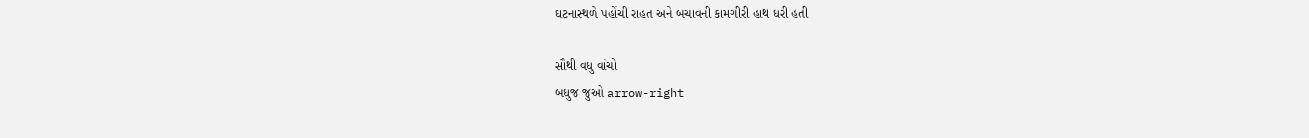ઘટનાસ્થળે પહોંચી રાહત અને બચાવની કામગીરી હાથ ધરી હતી

સૌથી વધુ વાંચો
બધુજ જુઓ arrow-right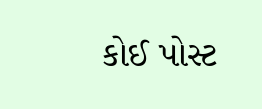કોઈ પોસ્ટ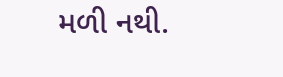મળી નથી.